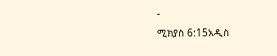-
ሚክያስ 6:15አዲስ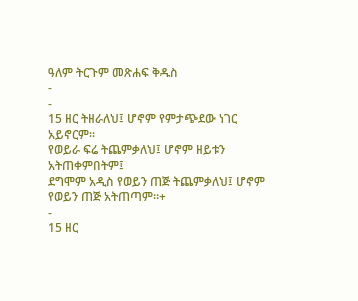ዓለም ትርጉም መጽሐፍ ቅዱስ
-
-
15 ዘር ትዘራለህ፤ ሆኖም የምታጭደው ነገር አይኖርም።
የወይራ ፍሬ ትጨምቃለህ፤ ሆኖም ዘይቱን አትጠቀምበትም፤
ደግሞም አዲስ የወይን ጠጅ ትጨምቃለህ፤ ሆኖም የወይን ጠጅ አትጠጣም።+
-
15 ዘር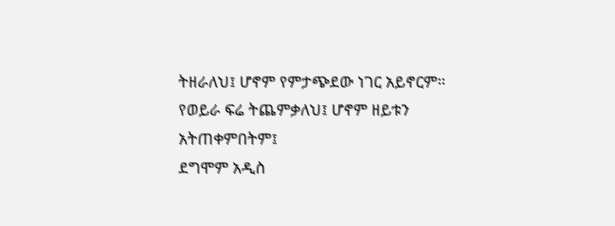ትዘራለህ፤ ሆኖም የምታጭደው ነገር አይኖርም።
የወይራ ፍሬ ትጨምቃለህ፤ ሆኖም ዘይቱን አትጠቀምበትም፤
ደግሞም አዲስ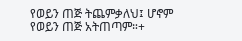የወይን ጠጅ ትጨምቃለህ፤ ሆኖም የወይን ጠጅ አትጠጣም።+